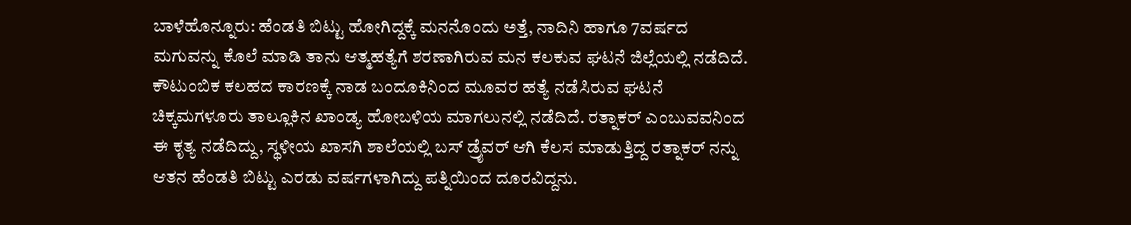ಬಾಳೆಹೊನ್ನೂರು: ಹೆಂಡತಿ ಬಿಟ್ಟು ಹೋಗಿದ್ದಕ್ಕೆ ಮನನೊಂದು ಅತ್ತೆ, ನಾದಿನಿ ಹಾಗೂ 7ವರ್ಷದ ಮಗುವನ್ನು ಕೊಲೆ ಮಾಡಿ ತಾನು ಆತ್ಮಹತ್ಯೆಗೆ ಶರಣಾಗಿರುವ ಮನ ಕಲಕುವ ಘಟನೆ ಜಿಲ್ಲೆಯಲ್ಲಿ ನಡೆದಿದೆ.
ಕೌಟುಂಬಿಕ ಕಲಹದ ಕಾರಣಕ್ಕೆ ನಾಡ ಬಂದೂಕಿನಿಂದ ಮೂವರ ಹತ್ಯೆ ನಡೆಸಿರುವ ಘಟನೆ ಚಿಕ್ಕಮಗಳೂರು ತಾಲ್ಲೂಕಿನ ಖಾಂಡ್ಯ ಹೋಬಳಿಯ ಮಾಗಲುನಲ್ಲಿ ನಡೆದಿದೆ. ರತ್ನಾಕರ್ ಎಂಬುವವನಿಂದ ಈ ಕೃತ್ಯ ನಡೆದಿದ್ದು, ಸ್ಥಳೀಯ ಖಾಸಗಿ ಶಾಲೆಯಲ್ಲಿ ಬಸ್ ಡ್ರೈವರ್ ಆಗಿ ಕೆಲಸ ಮಾಡುತ್ತಿದ್ದ ರತ್ನಾಕರ್ ನನ್ನು ಆತನ ಹೆಂಡತಿ ಬಿಟ್ಟು ಎರಡು ವರ್ಷಗಳಾಗಿದ್ದು ಪತ್ನಿಯಿಂದ ದೂರವಿದ್ದನು.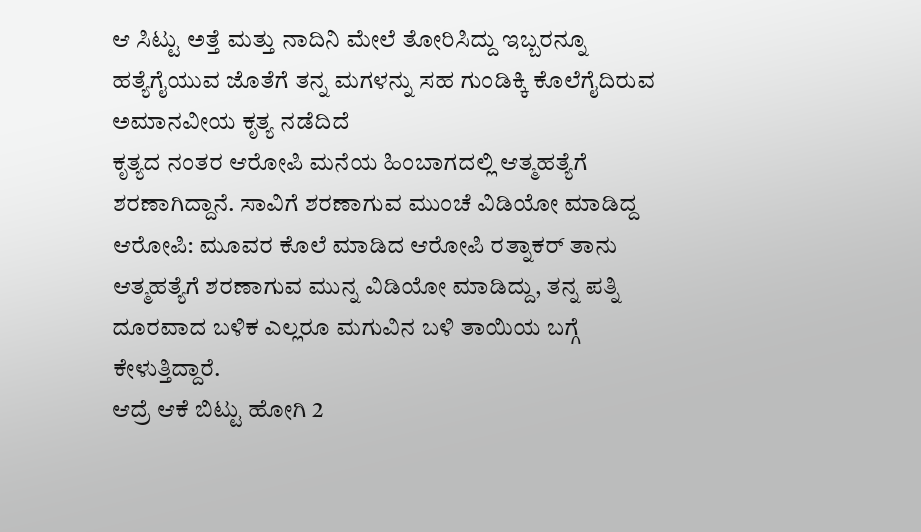ಆ ಸಿಟ್ಟು ಅತ್ತೆ ಮತ್ತು ನಾದಿನಿ ಮೇಲೆ ತೋರಿಸಿದ್ದು ಇಬ್ಬರನ್ನೂ ಹತ್ಯೆಗೈಯುವ ಜೊತೆಗೆ ತನ್ನ ಮಗಳನ್ನು ಸಹ ಗುಂಡಿಕ್ಕಿ ಕೊಲೆಗೈದಿರುವ ಅಮಾನವೀಯ ಕೃತ್ಯ ನಡೆದಿದೆ
ಕೃತ್ಯದ ನಂತರ ಆರೋಪಿ ಮನೆಯ ಹಿಂಬಾಗದಲ್ಲಿ ಆತ್ಮಹತ್ಯೆಗೆ ಶರಣಾಗಿದ್ದಾನೆ. ಸಾವಿಗೆ ಶರಣಾಗುವ ಮುಂಚೆ ವಿಡಿಯೋ ಮಾಡಿದ್ದ ಆರೋಪಿ: ಮೂವರ ಕೊಲೆ ಮಾಡಿದ ಆರೋಪಿ ರತ್ನಾಕರ್ ತಾನು ಆತ್ಮಹತ್ಯೆಗೆ ಶರಣಾಗುವ ಮುನ್ನ ವಿಡಿಯೋ ಮಾಡಿದ್ದು, ತನ್ನ ಪತ್ನಿ ದೂರವಾದ ಬಳಿಕ ಎಲ್ಲರೂ ಮಗುವಿನ ಬಳಿ ತಾಯಿಯ ಬಗ್ಗೆ ಕೇಳುತ್ತಿದ್ದಾರೆ.
ಆದ್ರೆ ಆಕೆ ಬಿಟ್ಟು ಹೋಗಿ 2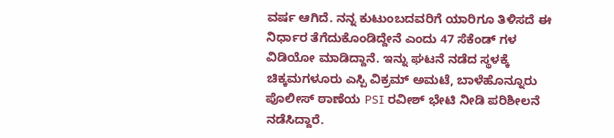ವರ್ಷ ಆಗಿದೆ. ನನ್ನ ಕುಟುಂಬದವರಿಗೆ ಯಾರಿಗೂ ತಿಳಿಸದೆ ಈ ನಿರ್ಧಾರ ತೆಗೆದುಕೊಂಡಿದ್ದೇನೆ ಎಂದು 47 ಸೆಕೆಂಡ್ ಗಳ ವಿಡಿಯೋ ಮಾಡಿದ್ದಾನೆ. ಇನ್ನು ಘಟನೆ ನಡೆದ ಸ್ಥಳಕ್ಕೆ ಚಿಕ್ಕಮಗಳೂರು ಎಸ್ಪಿ ವಿಕ್ರಮ್ ಅಮಟೆ, ಬಾಳೆಹೊನ್ನೂರು ಪೊಲೀಸ್ ಠಾಣೆಯ PSI ರವೀಶ್ ಭೇಟಿ ನೀಡಿ ಪರಿಶೀಲನೆ ನಡೆಸಿದ್ದಾರೆ.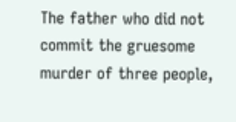The father who did not commit the gruesome murder of three people,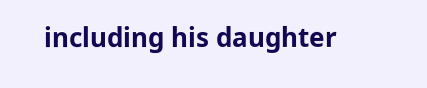including his daughter